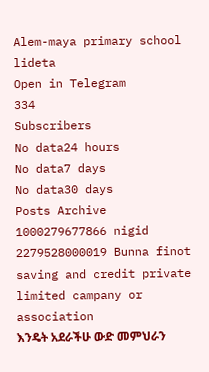Alem-maya primary school lideta
Open in Telegram
334
Subscribers
No data24 hours
No data7 days
No data30 days
Posts Archive
1000279677866 nigid 2279528000019 Bunna finot saving and credit private limited campany or association
እንዴት አደራችሁ ውድ መምህራን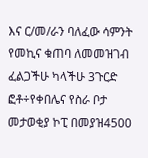እና ር/መ/ራን ባለፈው ሳምንት የመኪና ቁጠባ ለመመዝገብ ፈልጋችሁ ካላችሁ 3ጉርድ ፎቶ÷የቀበሌና የስራ ቦታ መታወቂያ ኮፒ በመያዝ4500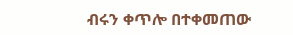ብሩን ቀጥሎ በተቀመጠው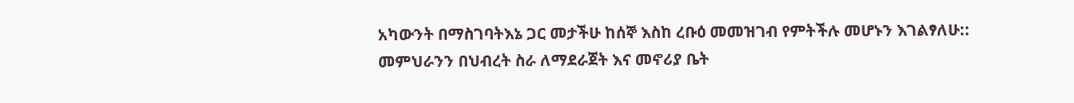አካውንት በማስገባትእኔ ጋር መታችሁ ከሰኞ እስከ ረቡዕ መመዝገብ የምትችሉ መሆኑን እገልፃለሁ::
መምህራንን በህብረት ስራ ለማደራጀት እና መኖሪያ ቤት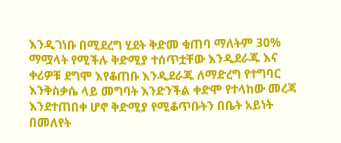እንዲገነቡ በሚደረግ ሂደት ቅድመ ቁጠባ ማለትም 30% ማሟላት የሚችሉ ቅድሚያ ተሰጥቷቸው እንዲደራጁ እና ቀሪዎቹ ደግሞ እየቆጠቡ እንዲደራጁ ለማድረግ የተግባር እንቅስቃሴ ላይ መግባት እንድንችል ቀድሞ የተላከው መረጃ እንደተጠበቀ ሆኖ ቅድሚያ የሚቆጥቡትን በቤት አይነት በመለየት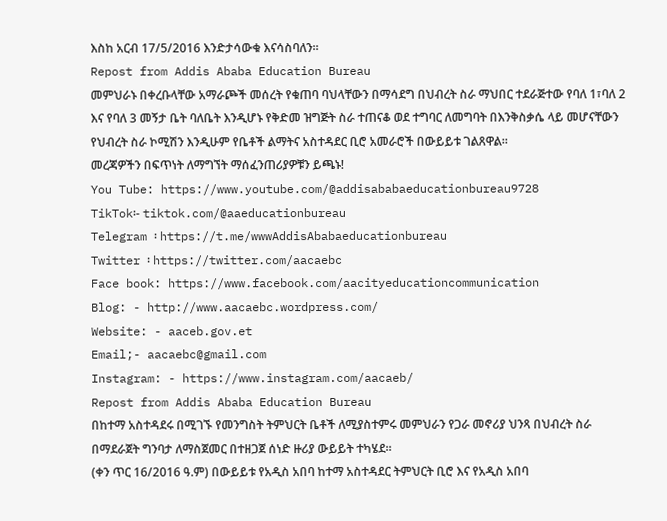እስከ አርብ 17/5/2016 እንድታሳውቁ እናሳስባለን።
Repost from Addis Ababa Education Bureau
መምህራኑ በቀረቡላቸው አማራጮች መሰረት የቁጠባ ባህላቸውን በማሳደግ በህብረት ስራ ማህበር ተደራጅተው የባለ 1፣ባለ 2 እና የባለ 3 መኝታ ቤት ባለቤት እንዲሆኑ የቅድመ ዝግጅት ስራ ተጠናቆ ወደ ተግባር ለመግባት በእንቅስቃሴ ላይ መሆናቸውን የህብረት ስራ ኮሚሽን እንዲሁም የቤቶች ልማትና አስተዳደር ቢሮ አመራሮች በውይይቱ ገልጸዋል።
መረጃዎችን በፍጥነት ለማግኘት ማሰፈንጠሪያዎቹን ይጫኑ!
You Tube: https://www.youtube.com/@addisababaeducationbureau9728
TikTok፡- tiktok.com/@aaeducationbureau
Telegram ፡ https://t.me/wwwAddisAbabaeducationbureau
Twitter ፡ https://twitter.com/aacaebc
Face book: https://www.facebook.com/aacityeducationcommunication
Blog: - http://www.aacaebc.wordpress.com/
Website: - aaceb.gov.et
Email;- aacaebc@gmail.com
Instagram: - https://www.instagram.com/aacaeb/
Repost from Addis Ababa Education Bureau
በከተማ አስተዳደሩ በሚገኙ የመንግስት ትምህርት ቤቶች ለሚያስተምሩ መምህራን የጋራ መኖሪያ ህንጻ በህብረት ስራ በማደራጀት ግንባታ ለማስጀመር በተዘጋጀ ሰነድ ዙሪያ ውይይት ተካሄደ።
(ቀን ጥር 16/2016 ዓ.ም) በውይይቱ የአዲስ አበባ ከተማ አስተዳደር ትምህርት ቢሮ እና የአዲስ አበባ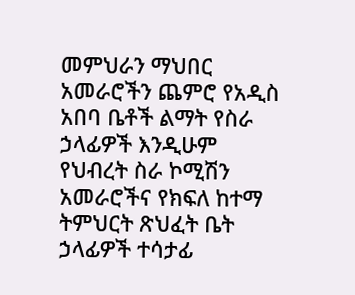መምህራን ማህበር አመራሮችን ጨምሮ የአዲስ አበባ ቤቶች ልማት የስራ ኃላፊዎች እንዲሁም የህብረት ስራ ኮሚሽን አመራሮችና የክፍለ ከተማ ትምህርት ጽህፈት ቤት ኃላፊዎች ተሳታፊ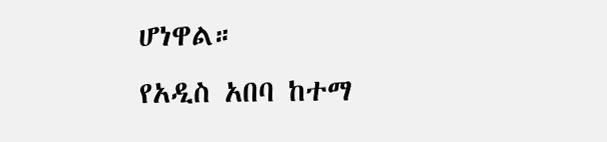ሆነዋል።
የአዲስ አበባ ከተማ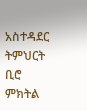አስተዳደር ትምህርት ቢሮ ምክትል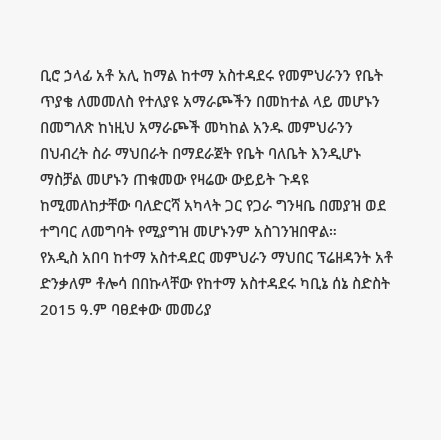ቢሮ ኃላፊ አቶ አሊ ከማል ከተማ አስተዳደሩ የመምህራንን የቤት ጥያቄ ለመመለስ የተለያዩ አማራጮችን በመከተል ላይ መሆኑን በመግለጽ ከነዚህ አማራጮች መካከል አንዱ መምህራንን በህብረት ስራ ማህበራት በማደራጀት የቤት ባለቤት እንዲሆኑ ማስቻል መሆኑን ጠቁመው የዛሬው ውይይት ጉዳዩ ከሚመለከታቸው ባለድርሻ አካላት ጋር የጋራ ግንዛቤ በመያዝ ወደ ተግባር ለመግባት የሚያግዝ መሆኑንም አስገንዝበዋል።
የአዲስ አበባ ከተማ አስተዳደር መምህራን ማህበር ፕሬዘዳንት አቶ ድንቃለም ቶሎሳ በበኩላቸው የከተማ አስተዳደሩ ካቢኔ ሰኔ ስድስት 2015 ዓ.ም ባፀደቀው መመሪያ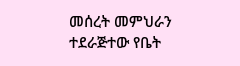መሰረት መምህራን ተደራጅተው የቤት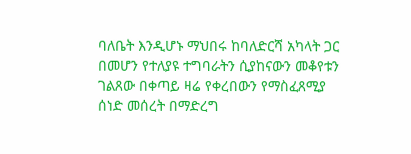ባለቤት እንዲሆኑ ማህበሩ ከባለድርሻ አካላት ጋር በመሆን የተለያዩ ተግባራትን ሲያከናውን መቆየቱን ገልጸው በቀጣይ ዛሬ የቀረበውን የማስፈጸሚያ ሰነድ መሰረት በማድረግ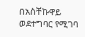በአስቸኩዋይ ወደተግባር የሚገባ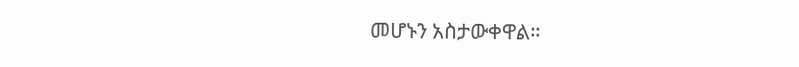መሆኑን አስታውቀዋል።